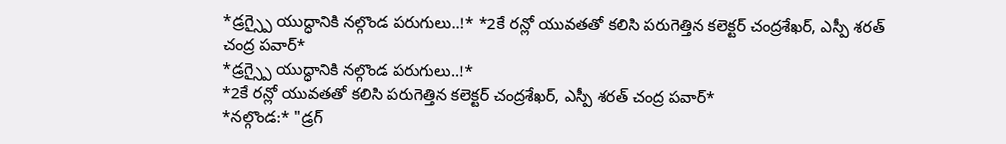*డ్రగ్స్పై యుద్ధానికి నల్గొండ పరుగులు..!* *2కే రన్లో యువతతో కలిసి పరుగెత్తిన కలెక్టర్ చంద్రశేఖర్, ఎస్పీ శరత్ చంద్ర పవార్*
*డ్రగ్స్పై యుద్ధానికి నల్గొండ పరుగులు..!*
*2కే రన్లో యువతతో కలిసి పరుగెత్తిన కలెక్టర్ చంద్రశేఖర్, ఎస్పీ శరత్ చంద్ర పవార్*
*నల్గొండ:* "డ్రగ్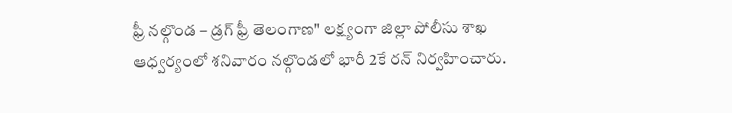ఫ్రీ నల్గొండ – డ్రగ్ ఫ్రీ తెలంగాణ" లక్ష్యంగా జిల్లా పోలీసు శాఖ ఆధ్వర్యంలో శనివారం నల్గొండలో భారీ 2కే రన్ నిర్వహించారు.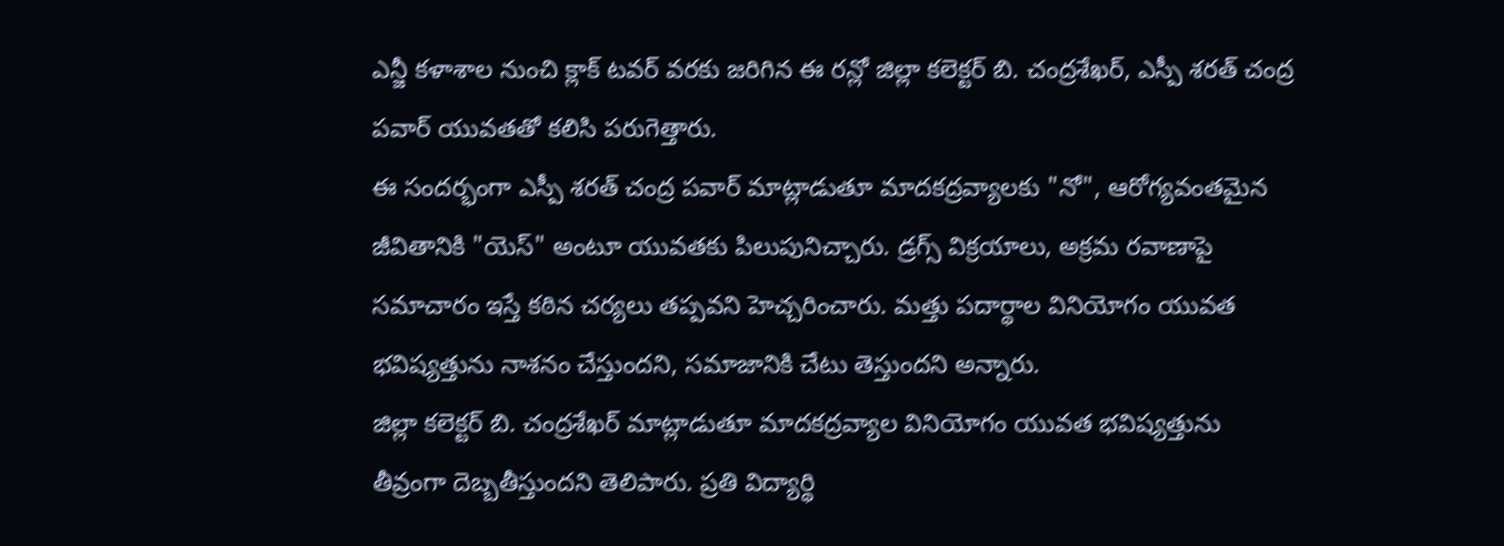ఎన్జీ కళాశాల నుంచి క్లాక్ టవర్ వరకు జరిగిన ఈ రన్లో జిల్లా కలెక్టర్ బి. చంద్రశేఖర్, ఎస్పీ శరత్ చంద్ర పవార్ యువతతో కలిసి పరుగెత్తారు.
ఈ సందర్భంగా ఎస్పీ శరత్ చంద్ర పవార్ మాట్లాడుతూ మాదకద్రవ్యాలకు "నో", ఆరోగ్యవంతమైన జీవితానికి "యెస్" అంటూ యువతకు పిలుపునిచ్చారు. డ్రగ్స్ విక్రయాలు, అక్రమ రవాణాపై సమాచారం ఇస్తే కఠిన చర్యలు తప్పవని హెచ్చరించారు. మత్తు పదార్థాల వినియోగం యువత భవిష్యత్తును నాశనం చేస్తుందని, సమాజానికి చేటు తెస్తుందని అన్నారు.
జిల్లా కలెక్టర్ బి. చంద్రశేఖర్ మాట్లాడుతూ మాదకద్రవ్యాల వినియోగం యువత భవిష్యత్తును తీవ్రంగా దెబ్బతీస్తుందని తెలిపారు. ప్రతి విద్యార్థి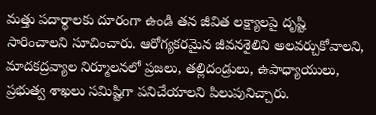మత్తు పదార్థాలకు దూరంగా ఉండి తన జీవిత లక్ష్యాలపై దృష్టి సారించాలని సూచించారు. ఆరోగ్యకరమైన జీవనశైలిని అలవర్చుకోవాలని, మాదకద్రవ్యాల నిర్మూలనలో ప్రజలు, తల్లిదండ్రులు, ఉపాధ్యాయులు, ప్రభుత్వ శాఖలు సమిష్టిగా పనిచేయాలని పిలుపునిచ్చారు.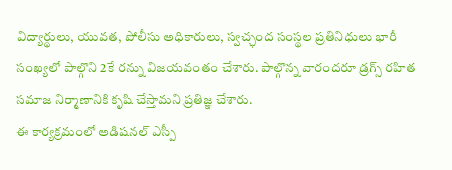విద్యార్థులు, యువత, పోలీసు అధికారులు, స్వచ్ఛంద సంస్థల ప్రతినిధులు భారీ సంఖ్యలో పాల్గొని 2కే రన్ను విజయవంతం చేశారు. పాల్గొన్న వారందరూ డ్రగ్స్ రహిత సమాజ నిర్మాణానికి కృషి చేస్తామని ప్రతిజ్ఞ చేశారు.
ఈ కార్యక్రమంలో అడిషనల్ ఎస్పీ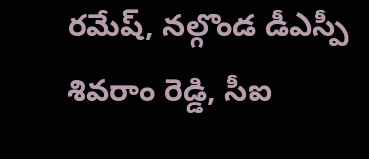రమేష్, నల్గొండ డీఎస్పీ శివరాం రెడ్డి, సీఐ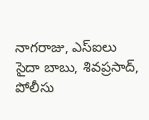నాగరాజు, ఎస్ఐలు సైదా బాబు, శివప్రసాద్, పోలీసు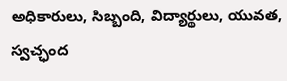అధికారులు, సిబ్బంది, విద్యార్థులు, యువత, స్వచ్ఛంద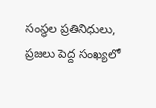సంస్థల ప్రతినిధులు, ప్రజలు పెద్ద సంఖ్యలో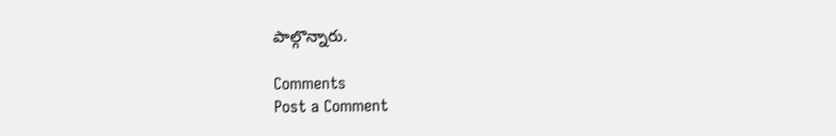పాల్గొన్నారు.

Comments
Post a Comment